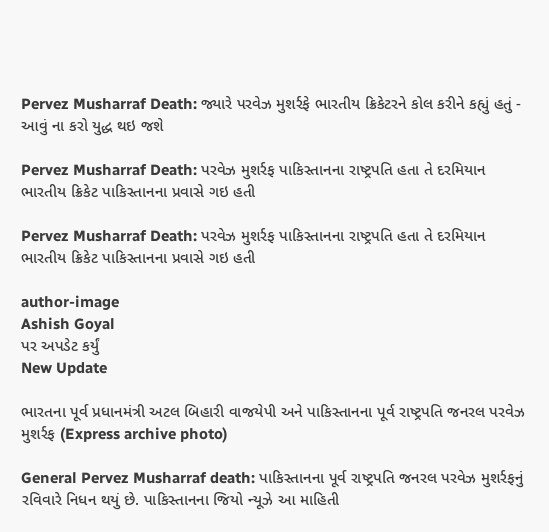Pervez Musharraf Death: જ્યારે પરવેઝ મુશર્રફે ભારતીય ક્રિકેટરને કોલ કરીને કહ્યું હતું - આવું ના કરો યુદ્ધ થઇ જશે

Pervez Musharraf Death: પરવેઝ મુશર્રફ પાકિસ્તાનના રાષ્ટ્રપતિ હતા તે દરમિયાન ભારતીય ક્રિકેટ પાકિસ્તાનના પ્રવાસે ગઇ હતી

Pervez Musharraf Death: પરવેઝ મુશર્રફ પાકિસ્તાનના રાષ્ટ્રપતિ હતા તે દરમિયાન ભારતીય ક્રિકેટ પાકિસ્તાનના પ્રવાસે ગઇ હતી

author-image
Ashish Goyal
પર અપડેટ કર્યું
New Update

ભારતના પૂર્વ પ્રધાનમંત્રી અટલ બિહારી વાજયેપી અને પાકિસ્તાનના પૂર્વ રાષ્ટ્રપતિ જનરલ પરવેઝ મુશર્રફ (Express archive photo)

General Pervez Musharraf death: પાકિસ્તાનના પૂર્વ રાષ્ટ્રપતિ જનરલ પરવેઝ મુશર્રફનું રવિવારે નિધન થયું છે. પાકિસ્તાનના જિયો ન્યૂઝે આ માહિતી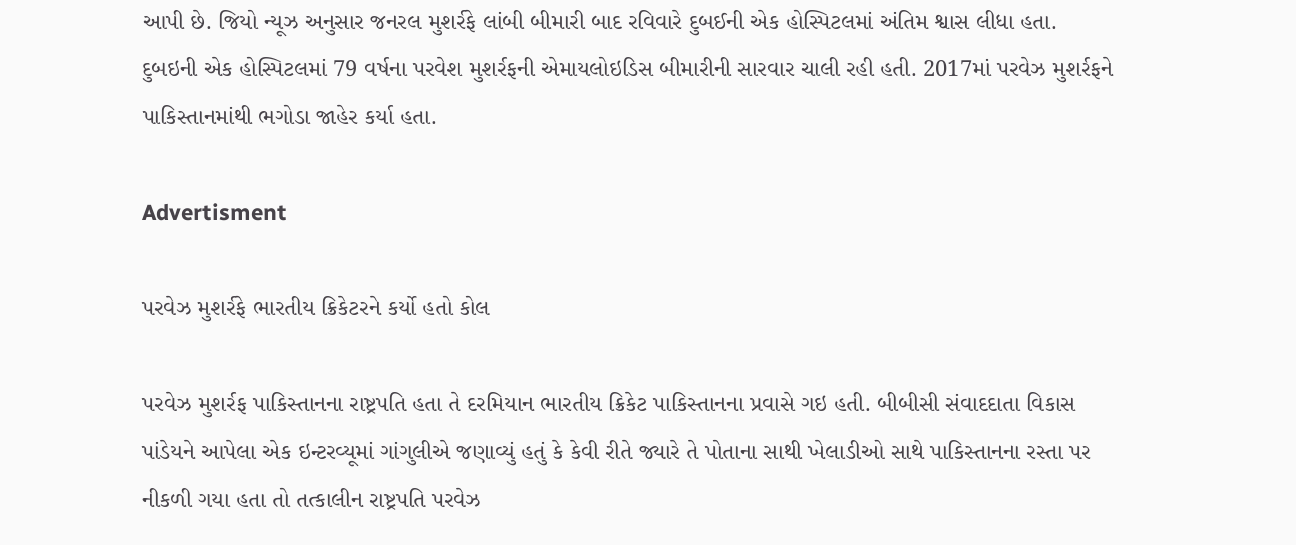આપી છે. જિયો ન્યૂઝ અનુસાર જનરલ મુશર્રફે લાંબી બીમારી બાદ રવિવારે દુબઈની એક હોસ્પિટલમાં અંતિમ શ્વાસ લીધા હતા. દુબઇની એક હોસ્પિટલમાં 79 વર્ષના પરવેશ મુશર્રફની એમાયલોઇડિસ બીમારીની સારવાર ચાલી રહી હતી. 2017માં પરવેઝ મુશર્રફને પાકિસ્તાનમાંથી ભગોડા જાહેર કર્યા હતા.

Advertisment

પરવેઝ મુશર્રફે ભારતીય ક્રિકેટરને કર્યો હતો કોલ

પરવેઝ મુશર્રફ પાકિસ્તાનના રાષ્ટ્રપતિ હતા તે દરમિયાન ભારતીય ક્રિકેટ પાકિસ્તાનના પ્રવાસે ગઇ હતી. બીબીસી સંવાદદાતા વિકાસ પાંડેયને આપેલા એક ઇન્ટરવ્યૂમાં ગાંગુલીએ જણાવ્યું હતું કે કેવી રીતે જ્યારે તે પોતાના સાથી ખેલાડીઓ સાથે પાકિસ્તાનના રસ્તા પર નીકળી ગયા હતા તો તત્કાલીન રાષ્ટ્રપતિ પરવેઝ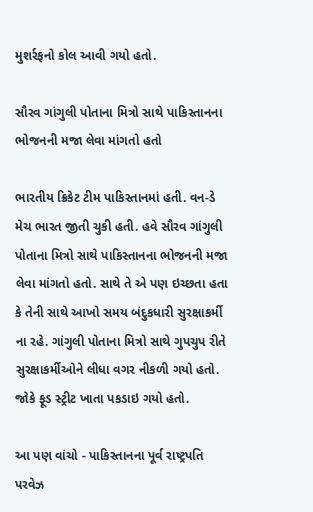મુશર્રફનો કોલ આવી ગયો હતો.

સૌરવ ગાંગુલી પોતાના મિત્રો સાથે પાકિસ્તાનના ભોજનની મજા લેવા માંગતો હતો

ભારતીય ક્રિકેટ ટીમ પાકિસ્તાનમાં હતી. વન-ડે મેચ ભારત જીતી ચુકી હતી. હવે સૌરવ ગાંગુલી પોતાના મિત્રો સાથે પાકિસ્તાનના ભોજનની મજા લેવા માંગતો હતો. સાથે તે એ પણ ઇચ્છતા હતા કે તેની સાથે આખો સમય બંદુકધારી સુરક્ષાકર્મી ના રહે. ગાંગુલી પોતાના મિત્રો સાથે ગુપચુપ રીતે સુરક્ષાકર્મીઓને લીધા વગર નીકળી ગયો હતો. જોકે ફૂડ સ્ટ્રીટ ખાતા પકડાઇ ગયો હતો.

આ પણ વાંચો - પાકિસ્તાનના પૂર્વ રાષ્ટ્રપતિ પરવેઝ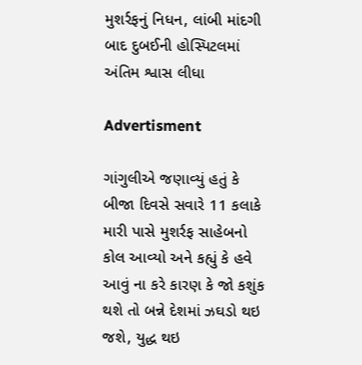મુશર્રફનું નિધન, લાંબી માંદગી બાદ દુબઈની હોસ્પિટલમાં અંતિમ શ્વાસ લીધા

Advertisment

ગાંગુલીએ જણાવ્યું હતું કે બીજા દિવસે સવારે 11 કલાકે મારી પાસે મુશર્રફ સાહેબનો કોલ આવ્યો અને કહ્યું કે હવે આવું ના કરે કારણ કે જો કશુંક થશે તો બન્ને દેશમાં ઝઘડો થઇ જશે, યુદ્ધ થઇ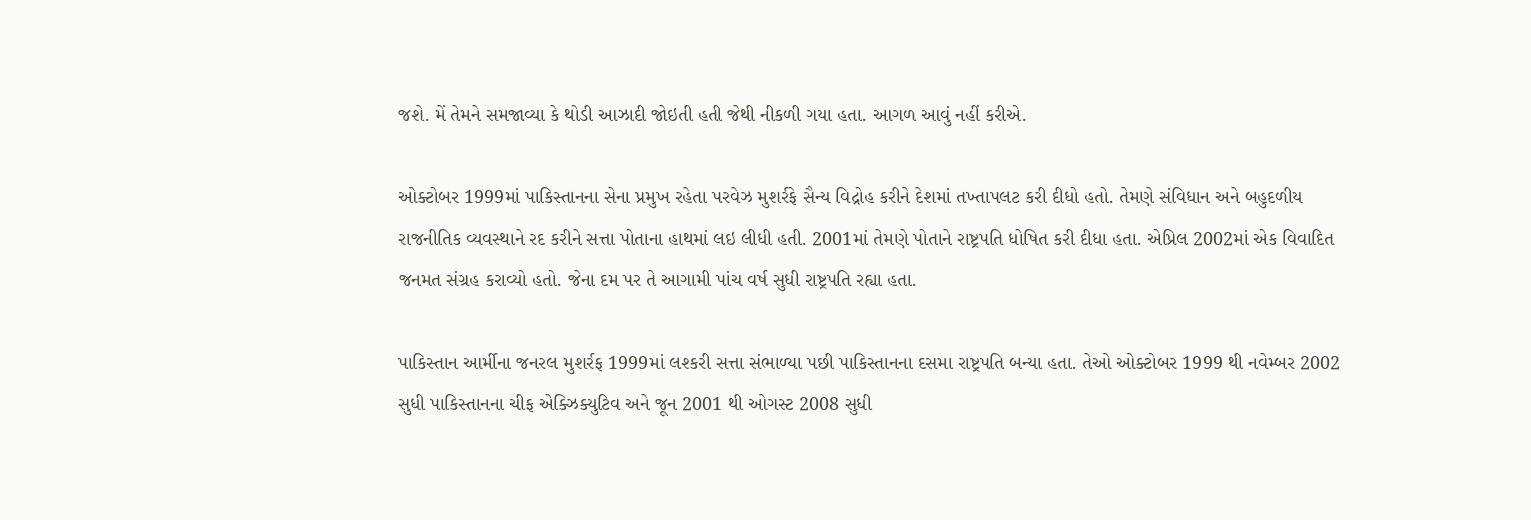જશે. મેં તેમને સમજાવ્યા કે થોડી આઝાદી જોઇતી હતી જેથી નીકળી ગયા હતા. આગળ આવું નહીં કરીએ.

ઓક્ટોબર 1999માં પાકિસ્તાનના સેના પ્રમુખ રહેતા પરવેઝ મુશર્રફે સૈન્ય વિદ્રોહ કરીને દેશમાં તખ્તાપલટ કરી દીધો હતો. તેમણે સંવિધાન અને બહુદળીય રાજનીતિક વ્યવસ્થાને રદ કરીને સત્તા પોતાના હાથમાં લઇ લીધી હતી. 2001માં તેમણે પોતાને રાષ્ટ્રપતિ ધોષિત કરી દીધા હતા. એપ્રિલ 2002માં એક વિવાદિત જનમત સંગ્રહ કરાવ્યો હતો. જેના દમ પર તે આગામી પાંચ વર્ષ સુધી રાષ્ટ્રપતિ રહ્યા હતા.

પાકિસ્તાન આર્મીના જનરલ મુશર્રફ 1999માં લશ્કરી સત્તા સંભાળ્યા પછી પાકિસ્તાનના દસમા રાષ્ટ્રપતિ બન્યા હતા. તેઓ ઓક્ટોબર 1999 થી નવેમ્બર 2002 સુધી પાકિસ્તાનના ચીફ એક્ઝિક્યુટિવ અને જૂન 2001 થી ઓગસ્ટ 2008 સુધી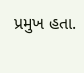પ્રમુખ હતા.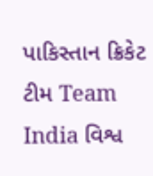પાકિસ્તાન ક્રિકેટ ટીમ Team India વિશ્વ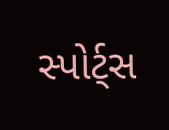સ્પોર્ટ્સ